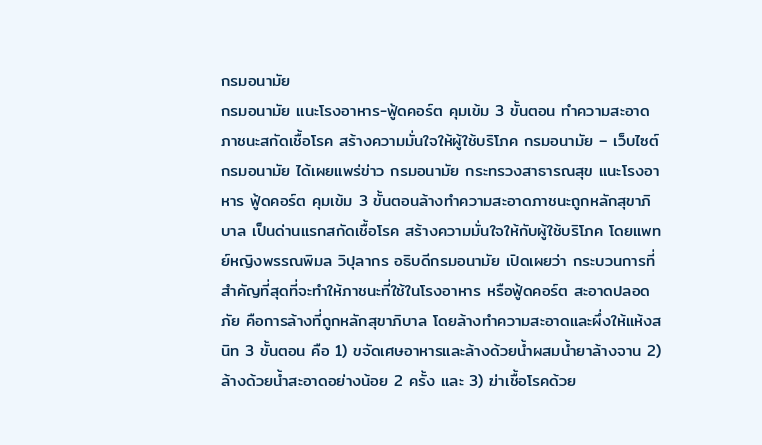กรมอนามัย
กรมอนามัย แนะโรงอาหาร-ฟู้ดคอร์ต คุมเข้ม 3 ขั้นตอน ทำความสะอาดภาชนะสกัดเชื้อโรค สร้างความมั่นใจให้ผู้ใช้บริโภค กรมอนามัย – เว็บไซต์ กรมอนามัย ได้เผยแพร่ข่าว กรมอนามัย กระทรวงสาธารณสุข แนะโรงอาหาร ฟู้ดคอร์ต คุมเข้ม 3 ขั้นตอนล้างทำความสะอาดภาชนะถูกหลักสุขาภิบาล เป็นด่านแรกสกัดเชื้อโรค สร้างความมั่นใจให้กับผู้ใช้บริโภค โดยแพทย์หญิงพรรณพิมล วิปุลากร อธิบดีกรมอนามัย เปิดเผยว่า กระบวนการที่สำคัญที่สุดที่จะทำให้ภาชนะที่ใช้ในโรงอาหาร หรือฟู้ดคอร์ต สะอาดปลอดภัย คือการล้างที่ถูกหลักสุขาภิบาล โดยล้างทำความสะอาดและผึ่งให้แห้งสนิท 3 ขั้นตอน คือ 1) ขจัดเศษอาหารและล้างด้วยน้ำผสมน้ำยาล้างจาน 2) ล้างด้วยน้ำสะอาดอย่างน้อย 2 ครั้ง และ 3) ฆ่าเชื้อโรคด้วย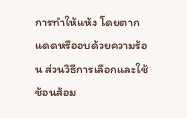การทำให้แห้ง โดยตากแดดหรืออบด้วยความร้อน ส่วนวิธีการเลือกและใช้ช้อนส้อม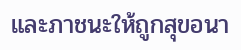และภาชนะให้ถูกสุขอนา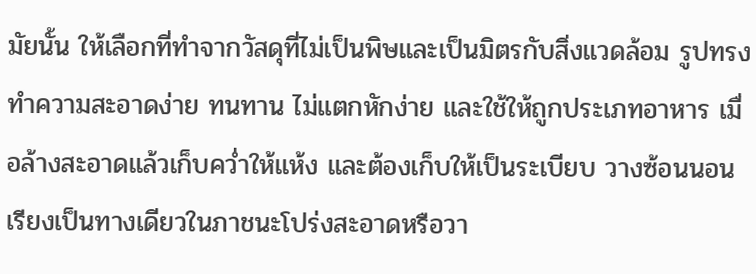มัยนั้น ให้เลือกที่ทำจากวัสดุที่ไม่เป็นพิษและเป็นมิตรกับสิ่งแวดล้อม รูปทรงทำความสะอาดง่าย ทนทาน ไม่แตกหักง่าย และใช้ให้ถูกประเภทอาหาร เมื่อล้างสะอาดแล้วเก็บคว่ำให้แห้ง และต้องเก็บให้เป็นระเบียบ วางซ้อนนอนเรียงเป็นทางเดียวในภาชนะโปร่งสะอาดหรือวา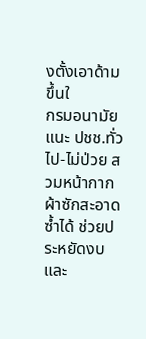งตั้งเอาด้ามขึ้นใ
กรมอนามัย แนะ ปชช.ทั่วไป-ไม่ป่วย สวมหน้ากากผ้าซักสะอาดซ้ำได้ ช่วยประหยัดงบ และ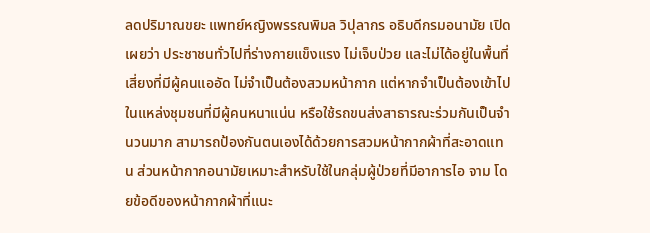ลดปริมาณขยะ แพทย์หญิงพรรณพิมล วิปุลากร อธิบดีกรมอนามัย เปิดเผยว่า ประชาชนทั่วไปที่ร่างกายแข็งแรง ไม่เจ็บป่วย และไม่ได้อยู่ในพื้นที่เสี่ยงที่มีผู้คนแออัด ไม่จำเป็นต้องสวมหน้ากาก แต่หากจำเป็นต้องเข้าไปในแหล่งชุมชนที่มีผู้คนหนาแน่น หรือใช้รถขนส่งสาธารณะร่วมกันเป็นจำนวนมาก สามารถป้องกันตนเองได้ด้วยการสวมหน้ากากผ้าที่สะอาดแทน ส่วนหน้ากากอนามัยเหมาะสำหรับใช้ในกลุ่มผู้ป่วยที่มีอาการไอ จาม โดยข้อดีของหน้ากากผ้าที่แนะ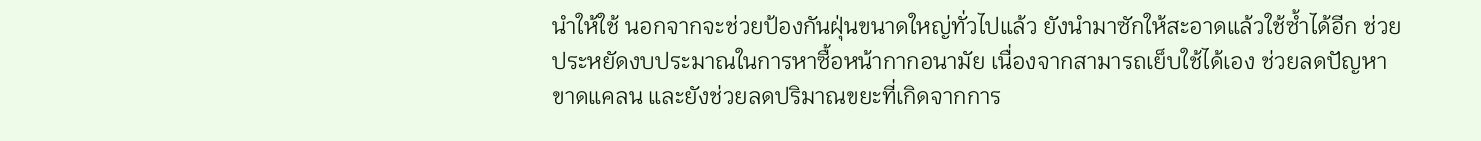นำให้ใช้ นอกจากจะช่วยป้องกันฝุ่นขนาดใหญ่ทั่วไปแล้ว ยังนำมาซักให้สะอาดแล้วใช้ซ้ำได้อีก ช่วยประหยัดงบประมาณในการหาซื้อหน้ากากอนามัย เนื่องจากสามารถเย็บใช้ได้เอง ช่วยลดปัญหาขาดแคลน และยังช่วยลดปริมาณขยะที่เกิดจากการ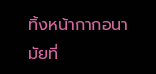ทิ้งหน้ากากอนามัยที่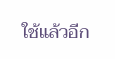ใช้แล้วอีก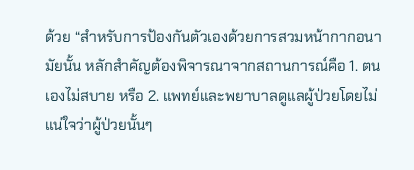ด้วย “สำหรับการป้องกันตัวเองด้วยการสวมหน้ากากอนามัยนั้น หลักสำคัญต้องพิจารณาจากสถานการณ์คือ 1. ตนเองไม่สบาย หรือ 2. แพทย์และพยาบาลดูแลผู้ป่วยโดยไม่แน่ใจว่าผู้ป่วยนั้นๆ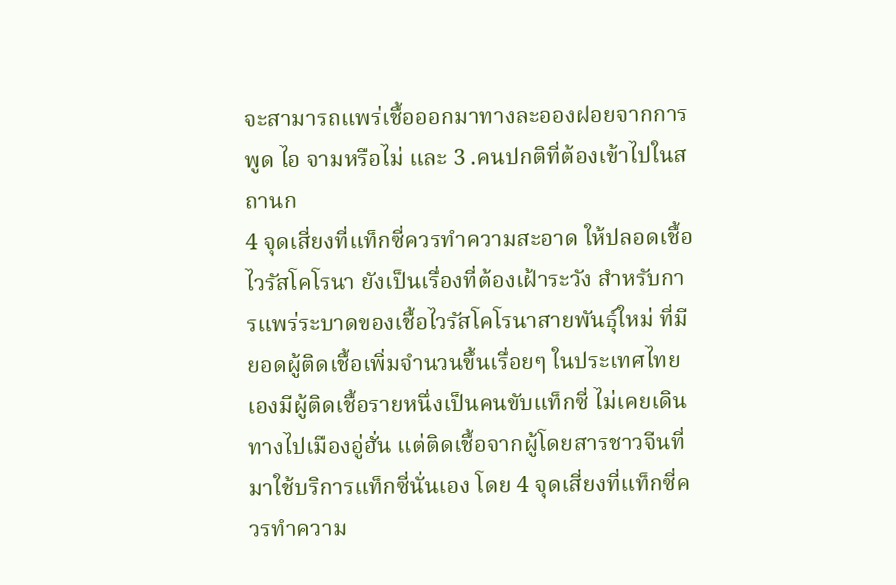จะสามารถแพร่เชื้อออกมาทางละอองฝอยจากการพูด ไอ จามหรือไม่ และ 3 .คนปกติที่ต้องเข้าไปในสถานก
4 จุดเสี่ยงที่แท็กซี่ควรทำความสะอาด ให้ปลอดเชื้อไวรัสโคโรนา ยังเป็นเรื่องที่ต้องเฝ้าระวัง สำหรับการแพร่ระบาดของเชื้อไวรัสโคโรนาสายพันธุ์ใหม่ ที่มียอดผู้ติดเชื้อเพิ่มจำนวนขึ้นเรื่อยๆ ในประเทศไทยเองมีผู้ติดเชื้อรายหนึ่งเป็นคนขับแท็กซี่ ไม่เคยเดินทางไปเมืองอู่ฮั่น แต่ติดเชื้อจากผู้โดยสารชาวจีนที่มาใช้บริการแท็กซี่นั่นเอง โดย 4 จุดเสี่ยงที่แท็กซี่ควรทำความ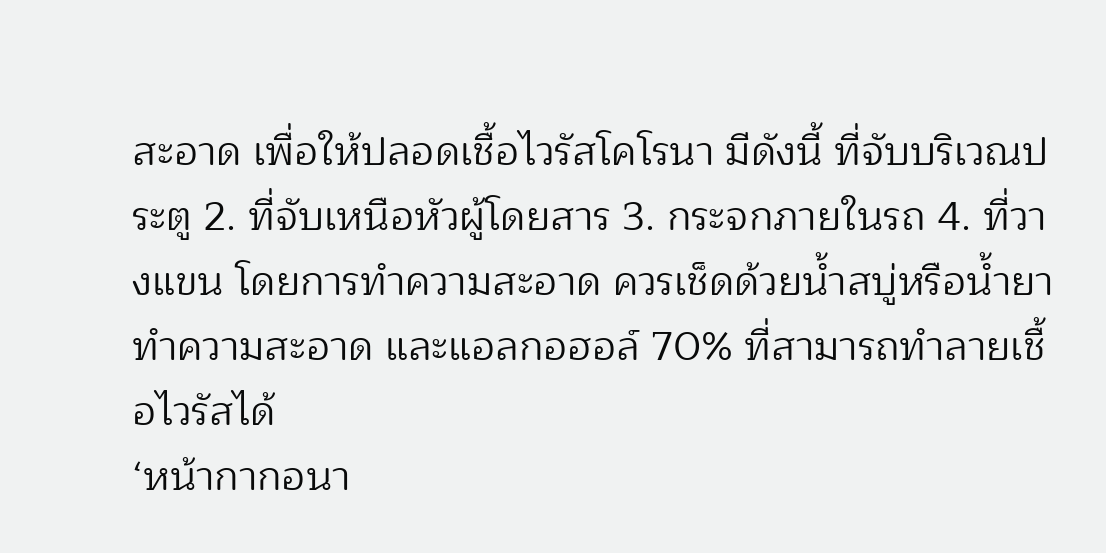สะอาด เพื่อให้ปลอดเชื้อไวรัสโคโรนา มีดังนี้ ที่จับบริเวณประตู 2. ที่จับเหนือหัวผู้โดยสาร 3. กระจกภายในรถ 4. ที่วางแขน โดยการทำความสะอาด ควรเช็ดด้วยน้ำสบู่หรือน้ำยาทำความสะอาด และแอลกอฮอล์ 70% ที่สามารถทำลายเชื้อไวรัสได้
‘หน้ากากอนา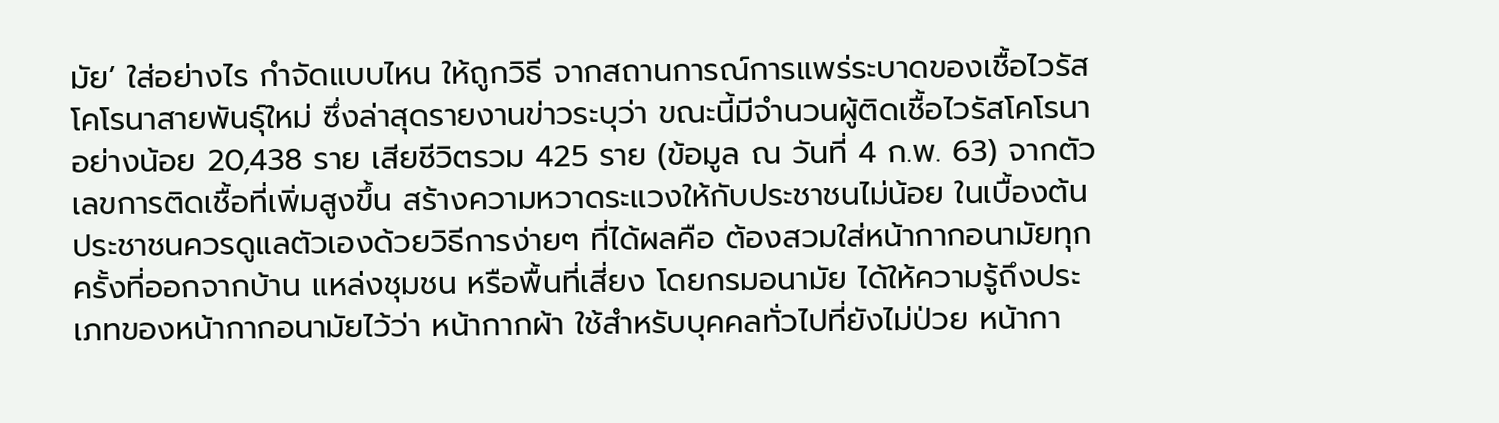มัย’ ใส่อย่างไร กำจัดแบบไหน ให้ถูกวิธี จากสถานการณ์การแพร่ระบาดของเชื้อไวรัสโคโรนาสายพันธุ์ใหม่ ซึ่งล่าสุดรายงานข่าวระบุว่า ขณะนี้มีจำนวนผู้ติดเชื้อไวรัสโคโรนาอย่างน้อย 20,438 ราย เสียชีวิตรวม 425 ราย (ข้อมูล ณ วันที่ 4 ก.พ. 63) จากตัวเลขการติดเชื้อที่เพิ่มสูงขึ้น สร้างความหวาดระแวงให้กับประชาชนไม่น้อย ในเบื้องต้นประชาชนควรดูแลตัวเองด้วยวิธีการง่ายๆ ที่ได้ผลคือ ต้องสวมใส่หน้ากากอนามัยทุกครั้งที่ออกจากบ้าน แหล่งชุมชน หรือพื้นที่เสี่ยง โดยกรมอนามัย ได้ให้ความรู้ถึงประเภทของหน้ากากอนามัยไว้ว่า หน้ากากผ้า ใช้สำหรับบุคคลทั่วไปที่ยังไม่ป่วย หน้ากา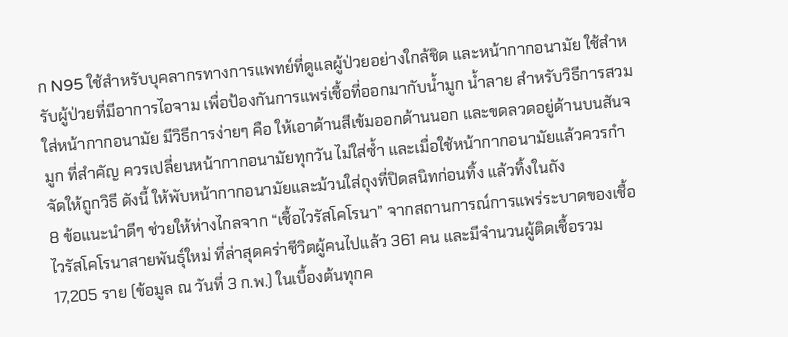ก N95 ใช้สำหรับบุคลากรทางการแพทย์ที่ดูแลผู้ป่วยอย่างใกล้ชิด และหน้ากากอนามัย ใช้สำหรับผู้ป่วยที่มีอาการไอจาม เพื่อป้องกันการแพร่เชื้อที่ออกมากับน้ำมูก น้ำลาย สำหรับวิธีการสวมใส่หน้ากากอนามัย มีวิธีการง่ายๆ คือ ให้เอาด้านสีเข้มออกด้านนอก และขดลวดอยู่ด้านบนสันจมูก ที่สำคัญ ควรเปลี่ยนหน้ากากอนามัยทุกวัน ไม่ใส่ซ้ำ และเมื่อใช้หน้ากากอนามัยแล้วควรกำจัดให้ถูกวิธี ดังนี้ ให้พับหน้ากากอนามัยและม้วนใส่ถุงที่ปิดสนิทก่อนทิ้ง แล้วทิ้งในถัง
8 ข้อแนะนำดีๆ ช่วยให้ห่างไกลจาก “เชื้อไวรัสโคโรนา” จากสถานการณ์การแพร่ระบาดของเชื้อไวรัสโคโรนาสายพันธุ์ใหม่ ที่ล่าสุดคร่าชีวิตผู้คนไปแล้ว 361 คน และมีจำนวนผู้ติดเชื้อรวม 17,205 ราย (ข้อมูล ณ วันที่ 3 ก.พ.) ในเบื้องต้นทุกค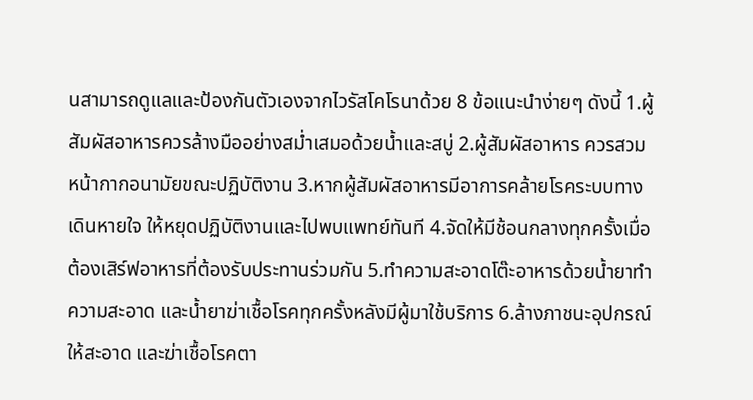นสามารถดูแลและป้องกันตัวเองจากไวรัสโคโรนาด้วย 8 ข้อแนะนำง่ายๆ ดังนี้ 1.ผู้สัมผัสอาหารควรล้างมืออย่างสม่ำเสมอด้วยน้ำและสบู่ 2.ผู้สัมผัสอาหาร ควรสวมหน้ากากอนามัยขณะปฏิบัติงาน 3.หากผู้สัมผัสอาหารมีอาการคล้ายโรคระบบทางเดินหายใจ ให้หยุดปฏิบัติงานและไปพบแพทย์ทันที 4.จัดให้มีช้อนกลางทุกครั้งเมื่อต้องเสิร์ฟอาหารที่ต้องรับประทานร่วมกัน 5.ทำความสะอาดโต๊ะอาหารด้วยน้ำยาทำความสะอาด และน้ำยาฆ่าเชื้อโรคทุกครั้งหลังมีผู้มาใช้บริการ 6.ล้างภาชนะอุปกรณ์ให้สะอาด และฆ่าเชื้อโรคตา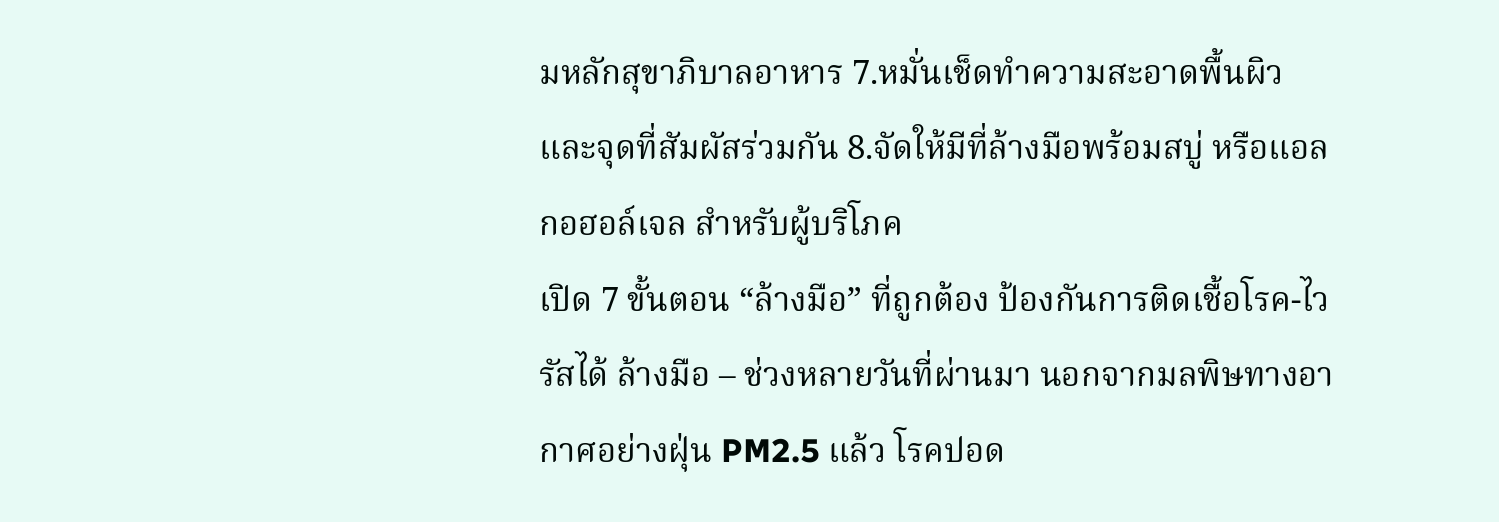มหลักสุขาภิบาลอาหาร 7.หมั่นเช็ดทำความสะอาดพื้นผิว และจุดที่สัมผัสร่วมกัน 8.จัดให้มีที่ล้างมือพร้อมสบู่ หรือแอลกอฮอล์เจล สำหรับผู้บริโภค
เปิด 7 ขั้นตอน “ล้างมือ” ที่ถูกต้อง ป้องกันการติดเชื้อโรค-ไวรัสได้ ล้างมือ – ช่วงหลายวันที่ผ่านมา นอกจากมลพิษทางอากาศอย่างฝุ่น PM2.5 แล้ว โรคปอด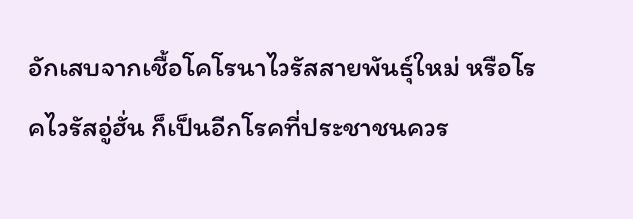อักเสบจากเชื้อโคโรนาไวรัสสายพันธุ์ใหม่ หรือโรคไวรัสอู่ฮั่น ก็เป็นอีกโรคที่ประชาชนควร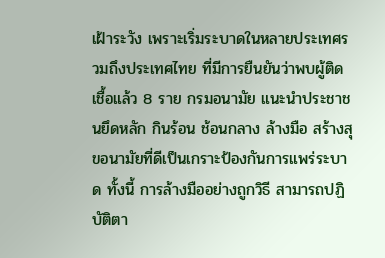เฝ้าระวัง เพราะเริ่มระบาดในหลายประเทศรวมถึงประเทศไทย ที่มีการยืนยันว่าพบผู้ติดเชื้อแล้ว 8 ราย กรมอนามัย แนะนำประชาชนยึดหลัก กินร้อน ช้อนกลาง ล้างมือ สร้างสุขอนามัยที่ดีเป็นเกราะป้องกันการแพร่ระบาด ทั้งนี้ การล้างมืออย่างถูกวิธี สามารถปฏิบัติตา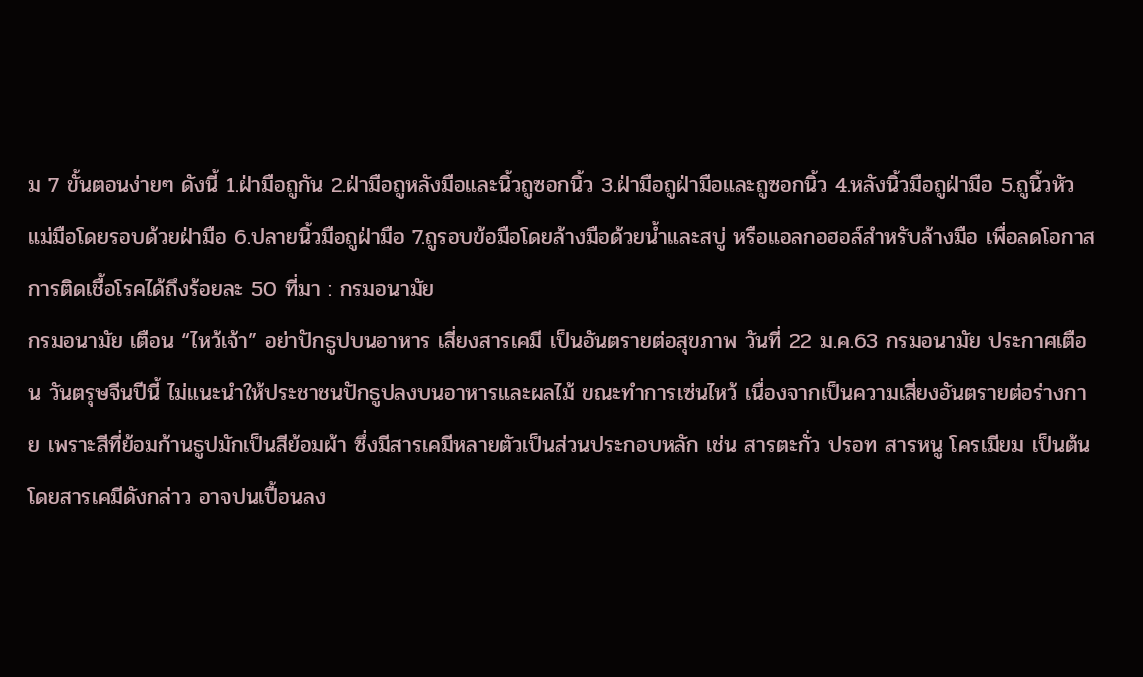ม 7 ขั้นตอนง่ายๆ ดังนี้ 1.ฝ่ามือถูกัน 2.ฝ่ามือถูหลังมือและนิ้วถูซอกนิ้ว 3.ฝ่ามือถูฝ่ามือและถูซอกนิ้ว 4.หลังนิ้วมือถูฝ่ามือ 5.ถูนิ้วหัวแม่มือโดยรอบด้วยฝ่ามือ 6.ปลายนิ้วมือถูฝ่ามือ 7.ถูรอบข้อมือโดยล้างมือด้วยน้ำและสบู่ หรือแอลกอฮอล์สำหรับล้างมือ เพื่อลดโอกาสการติดเชื้อโรคได้ถึงร้อยละ 50 ที่มา : กรมอนามัย
กรมอนามัย เตือน “ไหว้เจ้า” อย่าปักธูปบนอาหาร เสี่ยงสารเคมี เป็นอันตรายต่อสุขภาพ วันที่ 22 ม.ค.63 กรมอนามัย ประกาศเตือน วันตรุษจีนปีนี้ ไม่แนะนำให้ประชาชนปักธูปลงบนอาหารและผลไม้ ขณะทำการเซ่นไหว้ เนื่องจากเป็นความเสี่ยงอันตรายต่อร่างกาย เพราะสีที่ย้อมก้านธูปมักเป็นสีย้อมผ้า ซึ่งมีสารเคมีหลายตัวเป็นส่วนประกอบหลัก เช่น สารตะกั่ว ปรอท สารหนู โครเมียม เป็นต้น โดยสารเคมีดังกล่าว อาจปนเปื้อนลง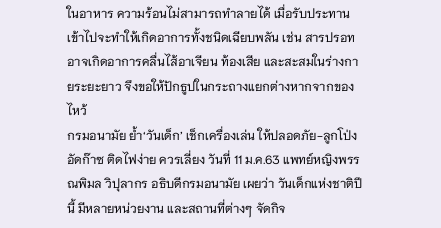ในอาหาร ความร้อนไม่สามารถทำลายได้ เมื่อรับประทานเข้าไปจะทำให้เกิดอาการทั้งชนิดเฉียบพลัน เช่น สารปรอท อาจเกิดอาการคลื่นไส้อาเจียน ท้องเสีย และสะสมในร่างกายระยะยาว จึงขอให้ปักธูปในกระถางแยกต่างหากจากของไหว้
กรมอนามัย ย้ำ‘วันเด็ก’ เช็กเครื่องเล่น ให้ปลอดภัย-ลูกโป่งอัดก๊าซ ติดไฟง่าย ควรเลี่ยง วันที่ 11 ม.ค.63 แพทย์หญิงพรรณพิมล วิปุลากร อธิบดีกรมอนามัย เผยว่า วันเด็กแห่งชาติปีนี้ มีหลายหน่วยงาน และสถานที่ต่างๆ จัดกิจ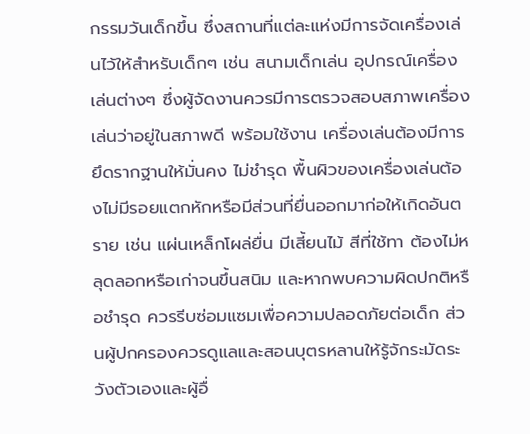กรรมวันเด็กขึ้น ซึ่งสถานที่แต่ละแห่งมีการจัดเครื่องเล่นไว้ให้สำหรับเด็กๆ เช่น สนามเด็กเล่น อุปกรณ์เครื่องเล่นต่างๆ ซึ่งผู้จัดงานควรมีการตรวจสอบสภาพเครื่องเล่นว่าอยู่ในสภาพดี พร้อมใช้งาน เครื่องเล่นต้องมีการยึดรากฐานให้มั่นคง ไม่ชำรุด พื้นผิวของเครื่องเล่นต้องไม่มีรอยแตกหักหรือมีส่วนที่ยื่นออกมาก่อให้เกิดอันตราย เช่น แผ่นเหล็กโผล่ยื่น มีเสี้ยนไม้ สีที่ใช้ทา ต้องไม่หลุดลอกหรือเก่าจนขึ้นสนิม และหากพบความผิดปกติหรือชำรุด ควรรีบซ่อมแซมเพื่อความปลอดภัยต่อเด็ก ส่วนผู้ปกครองควรดูแลและสอนบุตรหลานให้รู้จักระมัดระวังตัวเองและผู้อื่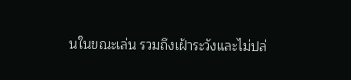นในขณะเล่น รวมถึงเฝ้าระวังและไม่ปล่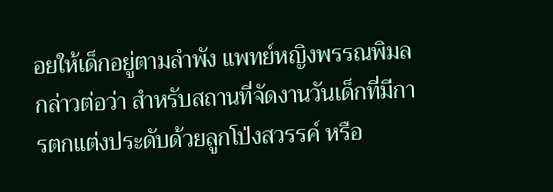อยให้เด็กอยู่ตามลำพัง แพทย์หญิงพรรณพิมล กล่าวต่อว่า สำหรับสถานที่จัดงานวันเด็กที่มีการตกแต่งประดับด้วยลูกโป่งสวรรค์ หรือ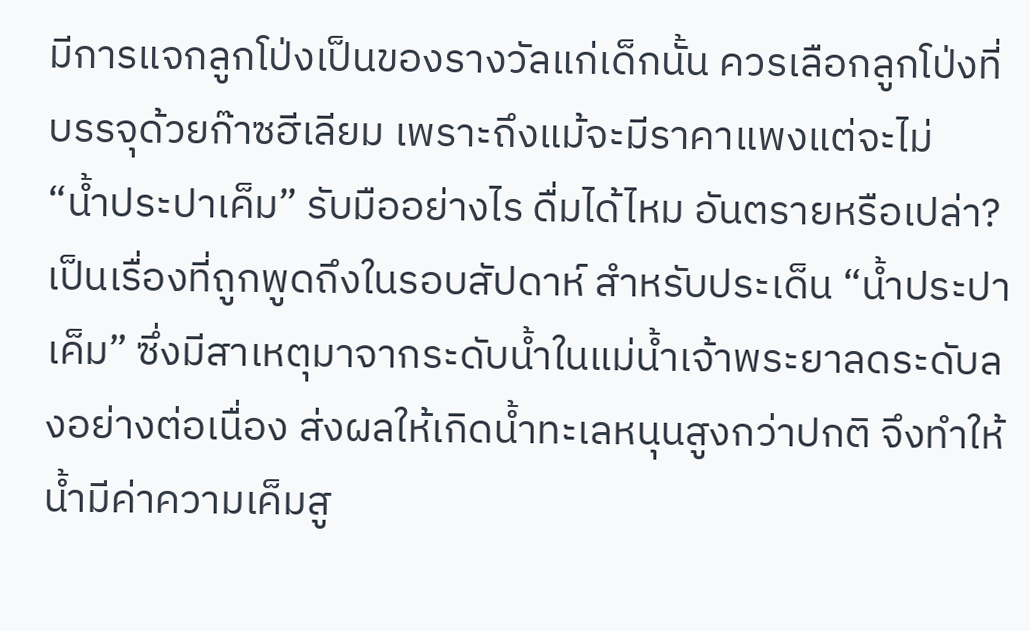มีการแจกลูกโป่งเป็นของรางวัลแก่เด็กนั้น ควรเลือกลูกโป่งที่บรรจุด้วยก๊าซฮีเลียม เพราะถึงแม้จะมีราคาแพงแต่จะไม่
“น้ำประปาเค็ม” รับมืออย่างไร ดื่มได้ไหม อันตรายหรือเปล่า? เป็นเรื่องที่ถูกพูดถึงในรอบสัปดาห์ สำหรับประเด็น “น้ำประปาเค็ม” ซึ่งมีสาเหตุมาจากระดับน้ำในแม่น้ำเจ้าพระยาลดระดับลงอย่างต่อเนื่อง ส่งผลให้เกิดน้ำทะเลหนุนสูงกว่าปกติ จึงทำให้น้ำมีค่าความเค็มสู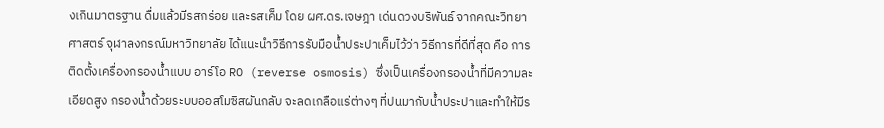งเกินมาตรฐาน ดื่มแล้วมีรสกร่อย และรสเค็ม โดย ผศ.ดร.เจษฎา เด่นดวงบริพันธ์ จากคณะวิทยาศาสตร์ จุฬาลงกรณ์มหาวิทยาลัย ได้แนะนำวิธีการรับมือน้ำประปาเค็มไว้ว่า วิธีการที่ดีที่สุด คือ การติดตั้งเครื่องกรองน้ำแบบ อาร์โอ RO (reverse osmosis) ซึ่งเป็นเครื่องกรองน้ำที่มีความละเอียดสูง กรองน้ำด้วยระบบออสโมซิสผันกลับ จะลดเกลือแร่ต่างๆ ที่ปนมากับน้ำประปาและทำให้มีร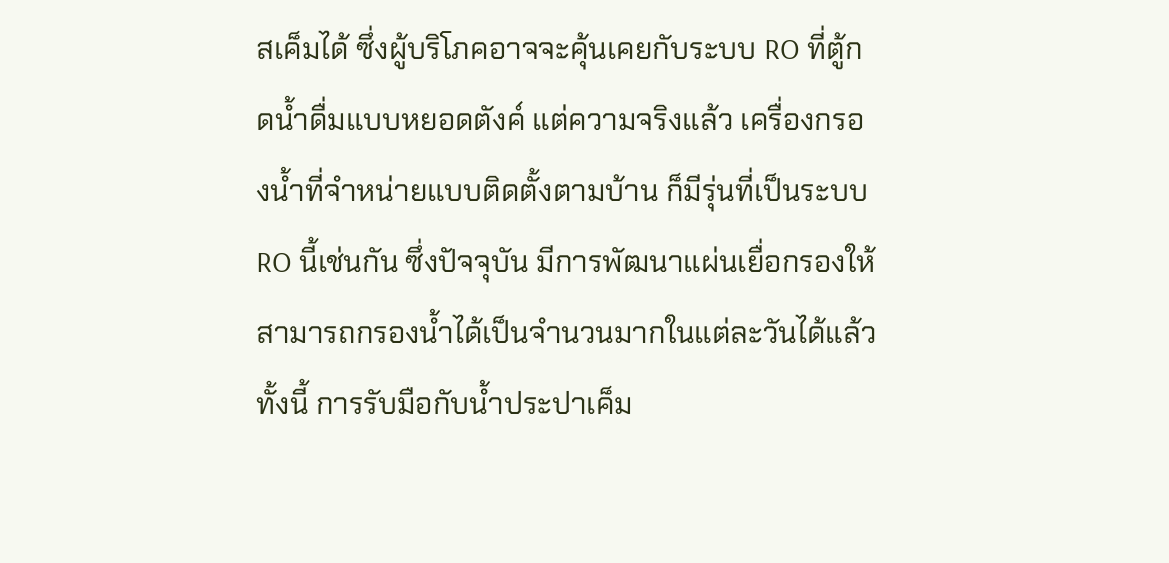สเค็มได้ ซึ่งผู้บริโภคอาจจะคุ้นเคยกับระบบ RO ที่ตู้กดน้ำดื่มแบบหยอดตังค์ แต่ความจริงแล้ว เครื่องกรองน้ำที่จำหน่ายแบบติดตั้งตามบ้าน ก็มีรุ่นที่เป็นระบบ RO นี้เช่นกัน ซึ่งปัจจุบัน มีการพัฒนาแผ่นเยื่อกรองให้สามารถกรองน้ำได้เป็นจำนวนมากในแต่ละวันได้แล้ว ทั้งนี้ การรับมือกับน้ำประปาเค็ม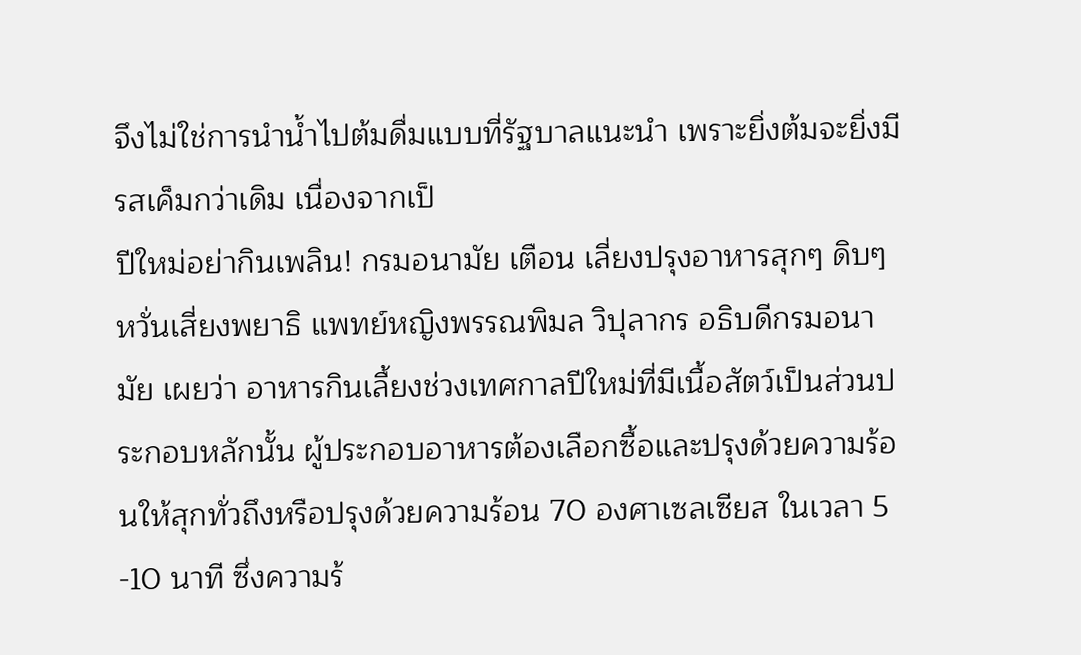จึงไม่ใช่การนำน้ำไปต้มดื่มแบบที่รัฐบาลแนะนำ เพราะยิ่งต้มจะยิ่งมีรสเค็มกว่าเดิม เนื่องจากเป็
ปีใหม่อย่ากินเพลิน! กรมอนามัย เตือน เลี่ยงปรุงอาหารสุกๆ ดิบๆ หวั่นเสี่ยงพยาธิ แพทย์หญิงพรรณพิมล วิปุลากร อธิบดีกรมอนามัย เผยว่า อาหารกินเลื้ยงช่วงเทศกาลปีใหม่ที่มีเนื้อสัตว์เป็นส่วนประกอบหลักนั้น ผู้ประกอบอาหารต้องเลือกซื้อและปรุงด้วยความร้อนให้สุกทั่วถึงหรือปรุงด้วยความร้อน 70 องศาเซลเซียส ในเวลา 5 -10 นาที ซึ่งความร้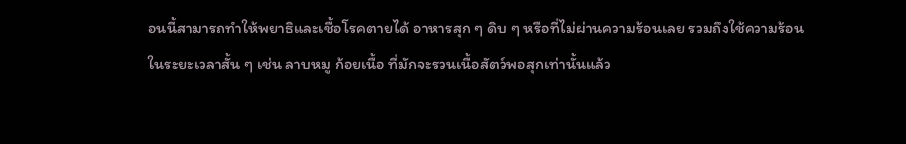อนนี้สามารถทำให้พยาธิและเชื้อโรคตายได้ อาหารสุก ๆ ดิบ ๆ หรือที่ไม่ผ่านความร้อนเลย รวมถึงใช้ความร้อนในระยะเวลาสั้น ๆ เช่น ลาบหมู ก้อยเนื้อ ที่มักจะรวนเนื้อสัตว์พอสุกเท่านั้นแล้ว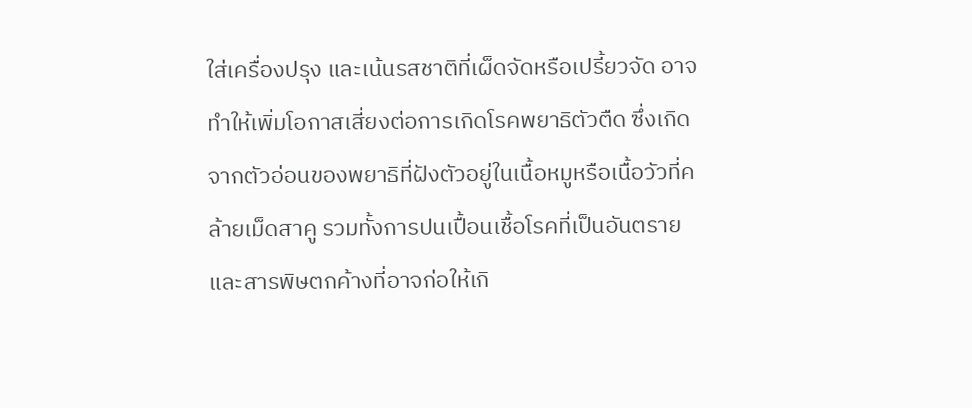ใส่เครื่องปรุง และเน้นรสชาติที่เผ็ดจัดหรือเปรี้ยวจัด อาจทำให้เพิ่มโอกาสเสี่ยงต่อการเกิดโรคพยาธิตัวตืด ซึ่งเกิดจากตัวอ่อนของพยาธิที่ฝังตัวอยู่ในเนื้อหมูหรือเนื้อวัวที่คล้ายเม็ดสาคู รวมทั้งการปนเปื้อนเชื้อโรคที่เป็นอันตรายและสารพิษตกค้างที่อาจก่อให้เกิ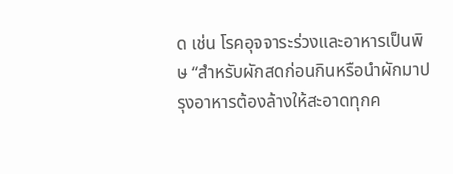ด เช่น โรคอุจจาระร่วงและอาหารเป็นพิษ “สำหรับผักสดก่อนกินหรือนำผักมาปรุงอาหารต้องล้างให้สะอาดทุกค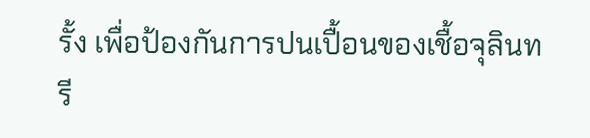รั้ง เพื่อป้องกันการปนเปื้อนของเชื้อจุลินทรี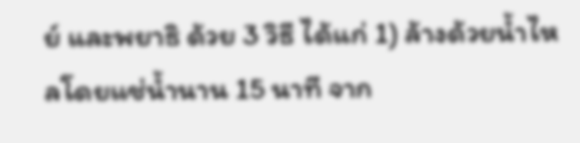ย์ และพยาธิ ด้วย 3 วิธี ได้แก่ 1) ล้างด้วยน้ำไหลโดยแช่น้ำนาน 15 นาที จาก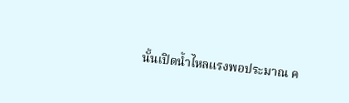นั้นเปิดน้ำไหลแรงพอประมาณ ค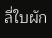ลี่ใบผัก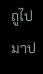ถูไปมาป